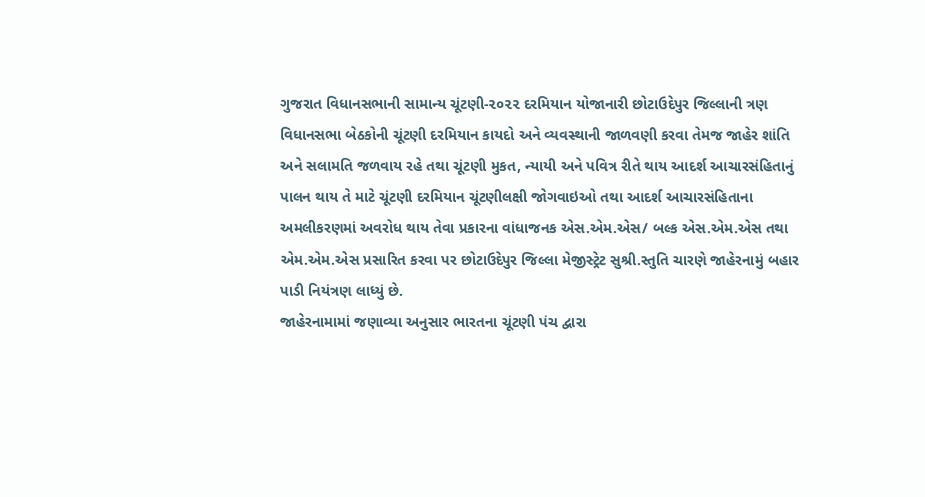ગુજરાત વિધાનસભાની સામાન્ય ચૂંટણી-૨૦૨૨ દરમિયાન યોજાનારી છોટાઉદેપુર જિલ્લાની ત્રણ વિધાનસભા બેઠકોની ચૂંટણી દરમિયાન કાયદો અને વ્યવસ્થાની જાળવણી કરવા તેમજ જાહેર શાંતિ અને સલામતિ જળવાય રહે તથા ચૂંટણી મુકત, ન્યાયી અને પવિત્ર રીતે થાય આદર્શ આચારસંહિતાનું પાલન થાય તે માટે ચૂંટણી દરમિયાન ચૂંટણીલક્ષી જોગવાઇઓ તથા આદર્શ આચારસંહિતાના અમલીકરણમાં અવરોધ થાય તેવા પ્રકારના વાંધાજનક એસ.એમ.એસ/ બલ્ક એસ.એમ.એસ તથા એમ.એમ.એસ પ્રસારિત કરવા પર છોટાઉદેપુર જિલ્લા મેજીસ્ટ્રેટ સુશ્રી.સ્તુતિ ચારણે જાહેરનામું બહાર પાડી નિયંત્રણ લાધ્યું છે.
જાહેરનામામાં જણાવ્યા અનુસાર ભારતના ચૂંટણી પંચ દ્વારા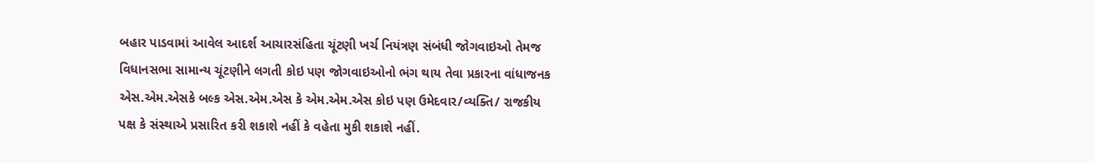બહાર પાડવામાં આવેલ આદર્શ આચારસંહિતા ચૂંટણી ખર્ચ નિયંત્રણ સંબંધી જોગવાઇઓ તેમજ વિધાનસભા સામાન્ય ચૂંટણીને લગતી કોઇ પણ જોગવાઇઓનો ભંગ થાય તેવા પ્રકારના વાંધાજનક એસ.એમ.એસકે બલ્ક એસ.એમ.એસ કે એમ.એમ.એસ કોઇ પણ ઉમેદવાર/વ્યક્તિ/ રાજકીય પક્ષ કે સંસ્થાએ પ્રસારિત કરી શકાશે નહીં કે વહેતા મુકી શકાશે નહીં.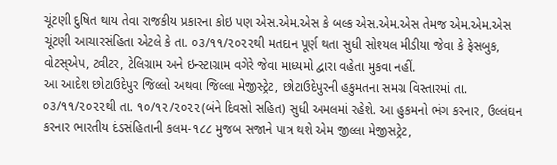ચૂંટણી દુષિત થાય તેવા રાજકીય પ્રકારના કોઇ પણ એસ.એમ.એસ કે બલ્ક એસ.એમ.એસ તેમજ એમ.એમ.એસ ચૂંટણી આચારસંહિતા એટલે કે તા. ૦૩/૧૧/૨૦૨૨થી મતદાન પૂર્ણ થતા સુધી સોશ્યલ મીડીયા જેવા કે ફેસબુક, વોટસ્એપ, ટ્વીટર, ટેલિગ્રામ અને ઇન્સ્ટાગ્રામ વગેરે જેવા માધ્યમો દ્વારા વહેતા મુકવા નહીં.
આ આદેશ છોટાઉદેપુર જિલ્લો અથવા જિલ્લા મેજીસ્ટ્રેટ, છોટાઉદેપુરની હકુમતના સમગ્ર વિસ્તારમાં તા. ૦૩/૧૧/૨૦૨૨થી તા. ૧૦/૧૨/૨૦૨૨(બંને દિવસો સહિત) સુધી અમલમાં રહેશે. આ હુકમનો ભંગ કરનાર, ઉલ્લંઘન કરનાર ભારતીય દંડસંહિતાની કલમ-૧૮૮ મુજબ સજાને પાત્ર થશે એમ જીલ્લા મેજીસટ્રેટ,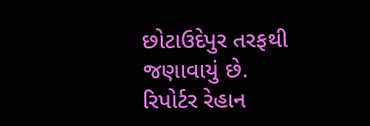છોટાઉદેપુર તરફથી જણાવાયું છે.
રિપોર્ટર રેહાન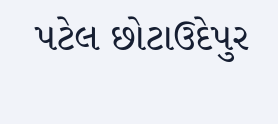પટેલ છોટાઉદેપુર